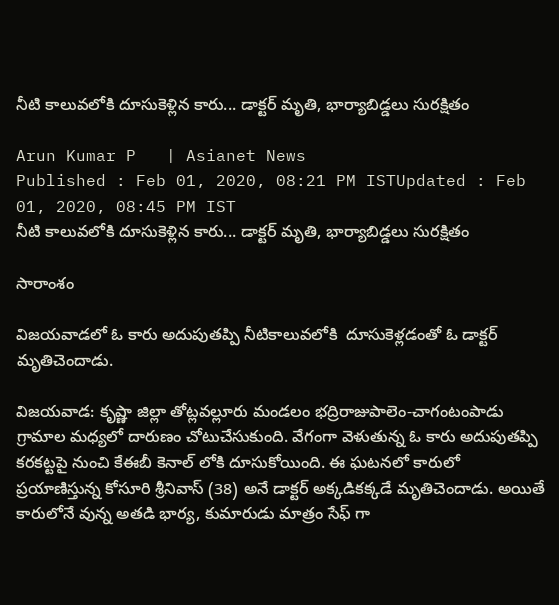నీటి కాలువలోకి దూసుకెళ్లిన కారు... డాక్టర్ మృతి, భార్యాబిడ్డలు సురక్షితం

Arun Kumar P   | Asianet News
Published : Feb 01, 2020, 08:21 PM ISTUpdated : Feb 01, 2020, 08:45 PM IST
నీటి కాలువలోకి దూసుకెళ్లిన కారు... డాక్టర్ మృతి, భార్యాబిడ్డలు సురక్షితం

సారాంశం

విజయవాడలో ఓ కారు అదుపుతప్పి నీటికాలువలోకి  దూసుకెళ్లడంతో ఓ డాక్టర్ మృతిచెందాడు.

విజయవాడ: కృష్ణా జిల్లా తోట్లవల్లూరు మండలం భద్రిరాజుపాలెం-చాగంటంపాడు గ్రామాల మధ్యలో దారుణం చోటుచేసుకుంది. వేగంగా వెళుతున్న ఓ కారు అదుపుతప్పి
కరకట్టపై నుంచి కేఈబీ కెనాల్ లోకి దూసుకోయింది. ఈ ఘటనలో కారులో ప్రయాణిస్తున్న కోసూరి శ్రీనివాస్ (38) అనే డాక్టర్ అక్కడికక్కడే మృతిచెందాడు. అయితే కారులోనే వున్న అతడి భార్య, కుమారుడు మాత్రం సేఫ్ గా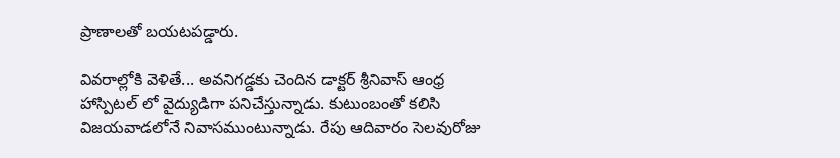ప్రాణాలతో బయటపడ్డారు.

వివరాల్లోకి వెళితే... అవనిగడ్డకు చెందిన డాక్టర్ శ్రీనివాస్ ఆంధ్ర హాస్పిటల్ లో వైద్యుడిగా పనిచేస్తున్నాడు. కుటుంబంతో కలిసి విజయవాడలోనే నివాసముంటున్నాడు. రేపు ఆదివారం సెలవురోజు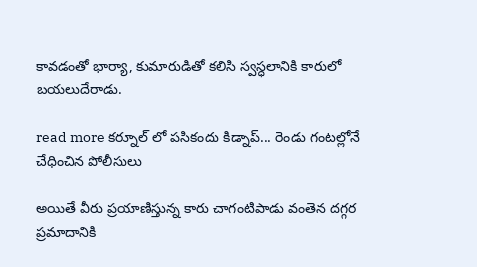కావడంతో భార్యా, కుమారుడితో కలిసి స్వస్ధలానికి కారులో బయలుదేరాడు.

read more కర్నూల్ లో పసికందు కిడ్నాప్... రెండు గంటల్లోనే చేధించిన పోలీసులు

అయితే వీరు ప్రయాణిస్తున్న కారు చాగంటిపాడు వంతెన దగ్గర ప్రమాదానికి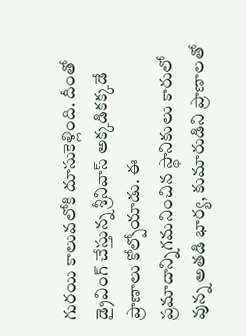గురయి కాలువలోకి దూసుకెళ్లింది. దీంతో డ్రైవింగ్ చేస్తున్న శ్రీనివాస్ అక్కడికక్కడే ప్రాణాలు కోల్పోయాడు. ఈ ప్రమాదాన్నిగమనించిన స్థానికులు కారులో వున్న అతడి భార్య, కుమారుడిని ప్రాణాలతో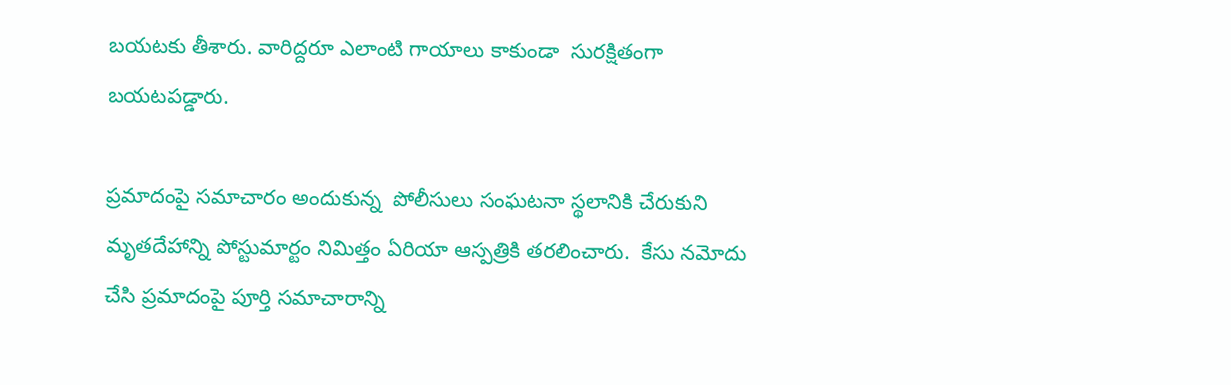బయటకు తీశారు. వారిద్దరూ ఎలాంటి గాయాలు కాకుండా  సురక్షితంగా బయటపడ్డారు.

ప్రమాదంపై సమాచారం అందుకున్న  పోలీసులు సంఘటనా స్థలానికి చేరుకుని మృతదేహాన్ని పోస్టుమార్టం నిమిత్తం ఏరియా ఆస్పత్రికి తరలించారు.  కేసు నమోదు చేసి ప్రమాదంపై పూర్తి సమాచారాన్ని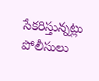సేకరిస్తున్నట్లు పోలీసులు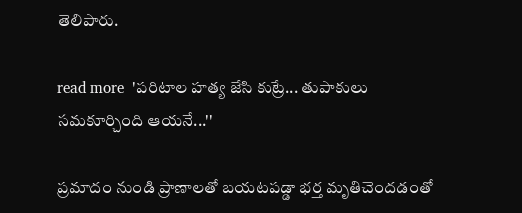తెలిపారు.

read more  'పరిటాల హత్య జేసి కుట్రే... తుపాకులు సమకూర్చింది ఆయనే...''

ప్రమాదం నుండి ప్రాణాలతో బయటపడ్డా భర్త మృతిచెందడంతో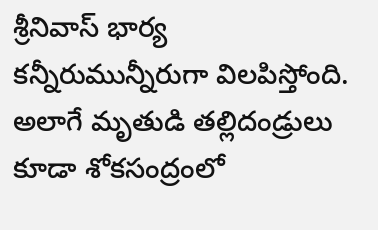శ్రీనివాస్ భార్య కన్నీరుమున్నీరుగా విలపిస్తోంది. అలాగే మృతుడి తల్లిదండ్రులు కూడా శోకసంద్రంలో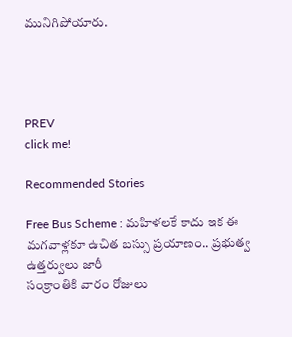మునిగిపోయారు.




PREV
click me!

Recommended Stories

Free Bus Scheme : మహిళలకే కాదు ఇక ఈ మగవాళ్లకూ ఉచిత బస్సు ప్రయాణం.. ప్రభుత్వ ఉత్తర్వులు జారీ
సంక్రాంతికి వారం రోజులు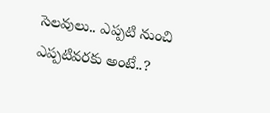సెల‌వులు.. ఎప్పటి నుంచి ఎప్ప‌టివ‌ర‌కు అంటే..?